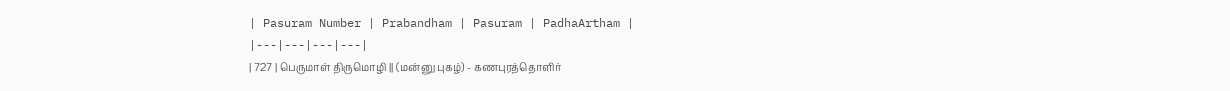| Pasuram Number | Prabandham | Pasuram | PadhaArtham |
|---|---|---|---|
| 727 | பெருமாள் திருமொழி || (மன்னு புகழ்) - கணபுரத்தொளிர்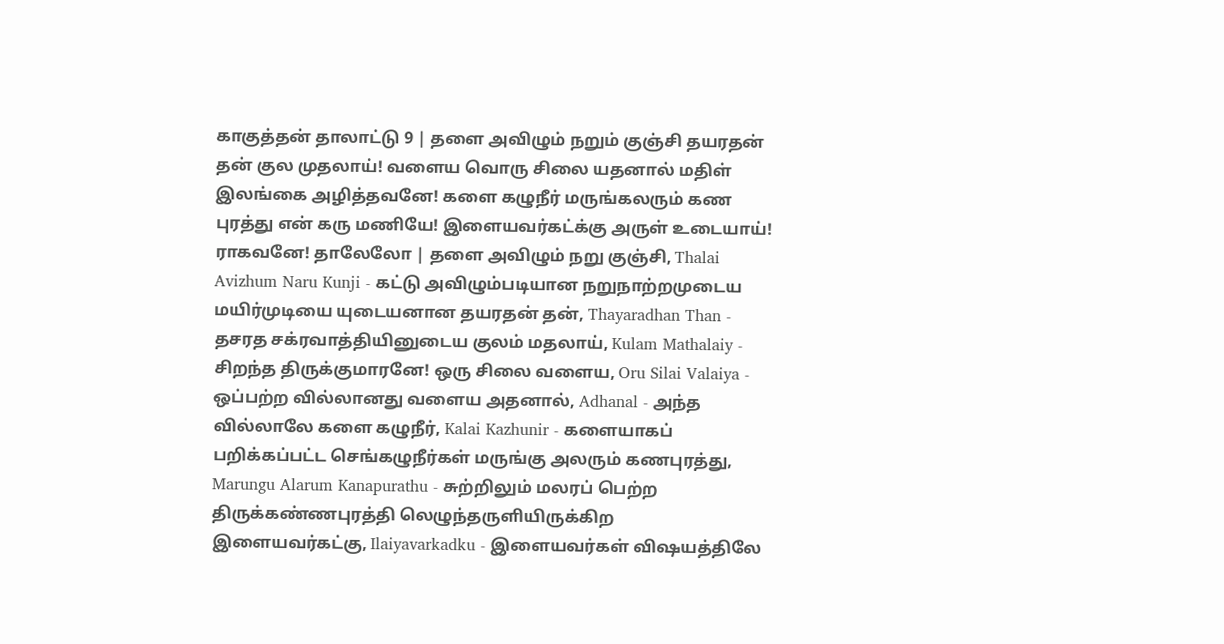காகுத்தன் தாலாட்டு 9 | தளை அவிழும் நறும் குஞ்சி தயரதன் தன் குல முதலாய்! வளைய வொரு சிலை யதனால் மதிள் இலங்கை அழித்தவனே! களை கழுநீர் மருங்கலரும் கண புரத்து என் கரு மணியே! இளையவர்கட்க்கு அருள் உடையாய்! ராகவனே! தாலேலோ | தளை அவிழும் நறு குஞ்சி, Thalai Avizhum Naru Kunji - கட்டு அவிழும்படியான நறுநாற்றமுடைய மயிர்முடியை யுடையனான தயரதன் தன், Thayaradhan Than - தசரத சக்ரவாத்தியினுடைய குலம் மதலாய், Kulam Mathalaiy - சிறந்த திருக்குமாரனே! ஒரு சிலை வளைய, Oru Silai Valaiya - ஒப்பற்ற வில்லானது வளைய அதனால், Adhanal - அந்த வில்லாலே களை கழுநீர், Kalai Kazhunir - களையாகப் பறிக்கப்பட்ட செங்கழுநீர்கள் மருங்கு அலரும் கணபுரத்து, Marungu Alarum Kanapurathu - சுற்றிலும் மலரப் பெற்ற திருக்கண்ணபுரத்தி லெழுந்தருளியிருக்கிற இளையவர்கட்கு, Ilaiyavarkadku - இளையவர்கள் விஷயத்திலே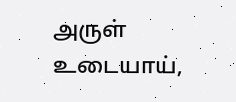அருள் உடையாய்,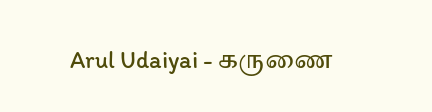Arul Udaiyai - கருணை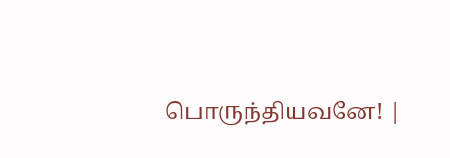பொருந்தியவனே! |